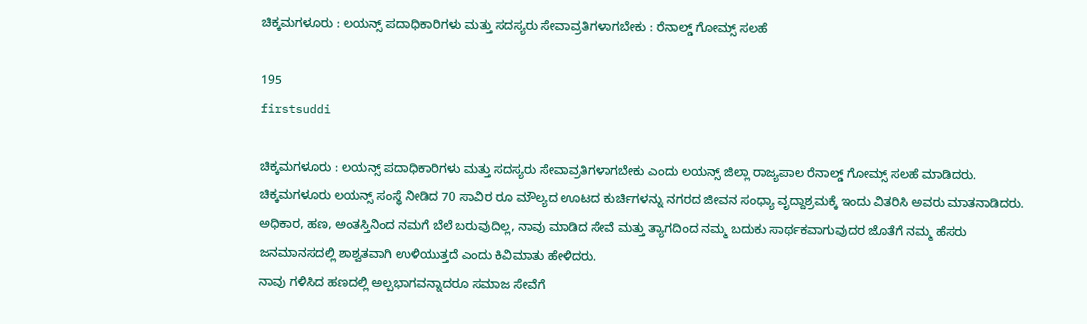ಚಿಕ್ಕಮಗಳೂರು : ಲಯನ್ಸ್ ಪದಾಧಿಕಾರಿಗಳು ಮತ್ತು ಸದಸ್ಯರು ಸೇವಾವ್ರತಿಗಳಾಗಬೇಕು : ರೆನಾಲ್ಡ್ ಗೋಮ್ಸ್ ಸಲಹೆ

195
firstsuddi

ಚಿಕ್ಕಮಗಳೂರು : ಲಯನ್ಸ್ ಪದಾಧಿಕಾರಿಗಳು ಮತ್ತು ಸದಸ್ಯರು ಸೇವಾವ್ರತಿಗಳಾಗಬೇಕು ಎಂದು ಲಯನ್ಸ್ ಜಿಲ್ಲಾ ರಾಜ್ಯಪಾಲ ರೆನಾಲ್ಡ್ ಗೋಮ್ಸ್ ಸಲಹೆ ಮಾಡಿದರು.
ಚಿಕ್ಕಮಗಳೂರು ಲಯನ್ಸ್ ಸಂಸ್ಥೆ ನೀಡಿದ 70 ಸಾವಿರ ರೂ ಮೌಲ್ಯದ ಊಟದ ಕುರ್ಚಿಗಳನ್ನು ನಗರದ ಜೀವನ ಸಂಧ್ಯಾ ವೃದ್ದಾಶ್ರಮಕ್ಕೆ ಇಂದು ವಿತರಿಸಿ ಅವರು ಮಾತನಾಡಿದರು.
ಅಧಿಕಾರ, ಹಣ, ಅಂತಸ್ತಿನಿಂದ ನಮಗೆ ಬೆಲೆ ಬರುವುದಿಲ್ಲ, ನಾವು ಮಾಡಿದ ಸೇವೆ ಮತ್ತು ತ್ಯಾಗದಿಂದ ನಮ್ಮ ಬದುಕು ಸಾರ್ಥಕವಾಗುವುದರ ಜೊತೆಗೆ ನಮ್ಮ ಹೆಸರು ಜನಮಾನಸದಲ್ಲಿ ಶಾಶ್ವತವಾಗಿ ಉಳಿಯುತ್ತದೆ ಎಂದು ಕಿವಿಮಾತು ಹೇಳಿದರು.
ನಾವು ಗಳಿಸಿದ ಹಣದಲ್ಲಿ ಅಲ್ಪಭಾಗವನ್ನಾದರೂ ಸಮಾಜ ಸೇವೆಗೆ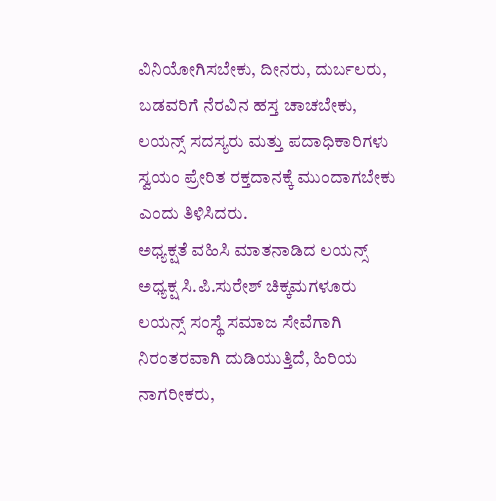ವಿನಿಯೋಗಿಸಬೇಕು, ದೀನರು, ದುರ್ಬಲರು, ಬಡವರಿಗೆ ನೆರವಿನ ಹಸ್ತ ಚಾಚಬೇಕು, ಲಯನ್ಸ್ ಸದಸ್ಯರು ಮತ್ತು ಪದಾಧಿಕಾರಿಗಳು ಸ್ವಯಂ ಪ್ರೇರಿತ ರಕ್ತದಾನಕ್ಕೆ ಮುಂದಾಗಬೇಕು ಎಂದು ತಿಳಿಸಿದರು.
ಅಧ್ಯಕ್ಷತೆ ವಹಿಸಿ ಮಾತನಾಡಿದ ಲಯನ್ಸ್ ಅಧ್ಯಕ್ಷ ಸಿ.ಪಿ.ಸುರೇಶ್ ಚಿಕ್ಕಮಗಳೂರು ಲಯನ್ಸ್ ಸಂಸ್ಥೆ ಸಮಾಜ ಸೇವೆಗಾಗಿ ನಿರಂತರವಾಗಿ ದುಡಿಯುತ್ತಿದೆ, ಹಿರಿಯ ನಾಗರೀಕರು,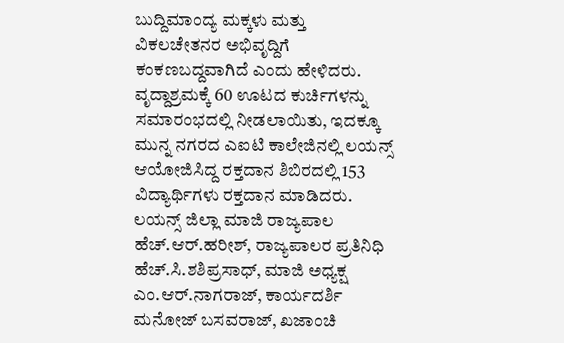ಬುದ್ದಿಮಾಂದ್ಯ ಮಕ್ಕಳು ಮತ್ತು ವಿಕಲಚೇತನರ ಅಭಿವೃದ್ದಿಗೆ ಕಂಕಣಬದ್ದವಾಗಿದೆ ಎಂದು ಹೇಳಿದರು.
ವೃದ್ದಾಶ್ರಮಕ್ಕೆ 60 ಊಟದ ಕುರ್ಚಿಗಳನ್ನು ಸಮಾರಂಭದಲ್ಲಿ ನೀಡಲಾಯಿತು, ಇದಕ್ಕೂ ಮುನ್ನ ನಗರದ ಎಐಟಿ ಕಾಲೇಜಿನಲ್ಲಿ ಲಯನ್ಸ್ ಆಯೋಜಿಸಿದ್ದ ರಕ್ತದಾನ ಶಿಬಿರದಲ್ಲಿ 153 ವಿದ್ಯಾರ್ಥಿಗಳು ರಕ್ತದಾನ ಮಾಡಿದರು.
ಲಯನ್ಸ್ ಜಿಲ್ಲಾ ಮಾಜಿ ರಾಜ್ಯಪಾಲ ಹೆಚ್.ಆರ್.ಹರೀಶ್, ರಾಜ್ಯಪಾಲರ ಪ್ರತಿನಿಧಿ ಹೆಚ್.ಸಿ.ಶಶಿಪ್ರಸಾಧ್, ಮಾಜಿ ಅಧ್ಯಕ್ಷ ಎಂ.ಆರ್.ನಾಗರಾಜ್, ಕಾರ್ಯದರ್ಶಿ ಮನೋಜ್ ಬಸವರಾಜ್, ಖಜಾಂಚಿ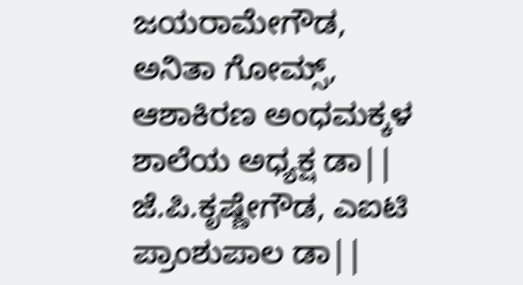ಜಯರಾಮೇಗೌಡ, ಅನಿತಾ ಗೋಮ್ಸ್, ಆಶಾಕಿರಣ ಅಂಧಮಕ್ಕಳ ಶಾಲೆಯ ಅಧ್ಯಕ್ಷ ಡಾ|| ಜೆ.ಪಿ.ಕೃಷ್ಣೇಗೌಡ, ಎಐಟಿ ಪ್ರಾಂಶುಪಾಲ ಡಾ||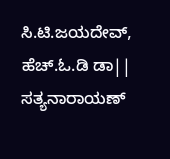ಸಿ.ಟಿ.ಜಯದೇವ್, ಹೆಚ್.ಓ.ಡಿ ಡಾ|| ಸತ್ಯನಾರಾಯಣ್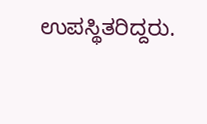ಉಪಸ್ಥಿತರಿದ್ದರು.